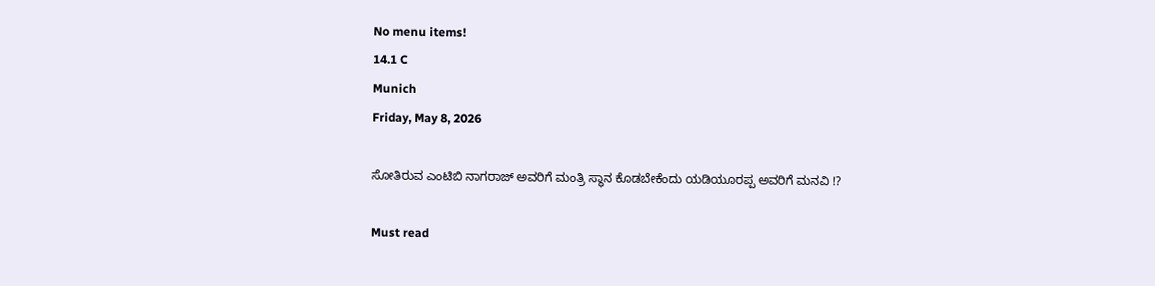No menu items!
14.1 C
Munich
Friday, May 8, 2026

ಸೋತಿರುವ ಎಂಟಿಬಿ ನಾಗರಾಜ್ ಅವರಿಗೆ ಮಂತ್ರಿ ಸ್ಥಾನ ಕೊಡಬೇಕೆಂದು ಯಡಿಯೂರಪ್ಪ ಅವರಿಗೆ ಮನವಿ !?

Must read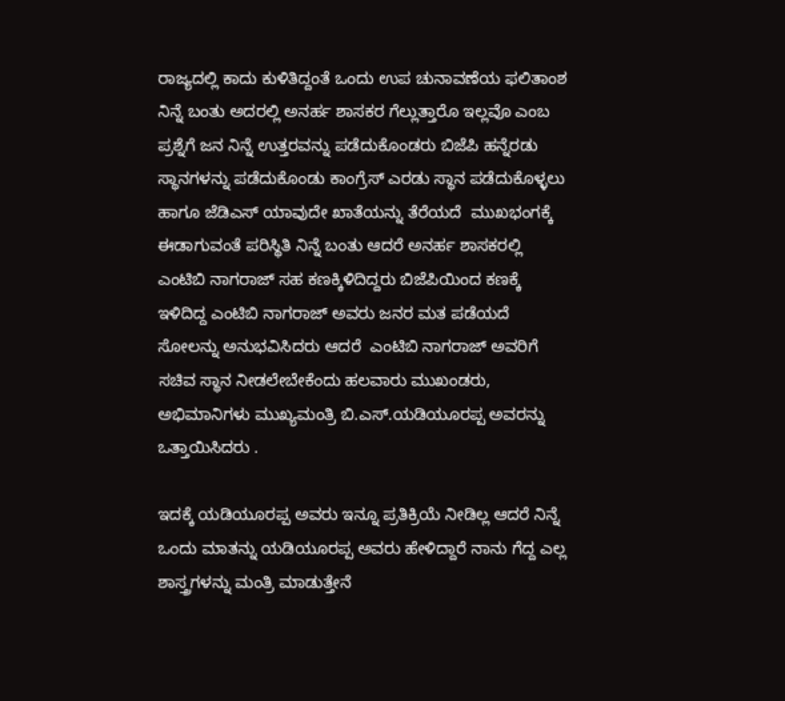ರಾಜ್ಯದಲ್ಲಿ ಕಾದು ಕುಳಿತಿದ್ದಂತೆ ಒಂದು ಉಪ ಚುನಾವಣೆಯ ಫಲಿತಾಂಶ ನಿನ್ನೆ ಬಂತು ಅದರಲ್ಲಿ ಅನರ್ಹ ಶಾಸಕರ ಗೆಲ್ಲುತ್ತಾರೊ ಇಲ್ಲವೊ ಎಂಬ ಪ್ರಶ್ನೆಗೆ ಜನ ನಿನ್ನೆ ಉತ್ತರವನ್ನು ಪಡೆದುಕೊಂಡರು ಬಿಜೆಪಿ ಹನ್ನೆರಡು ಸ್ಥಾನಗಳನ್ನು ಪಡೆದುಕೊಂಡು ಕಾಂಗ್ರೆಸ್ ಎರಡು ಸ್ಥಾನ ಪಡೆದುಕೊಳ್ಳಲು ಹಾಗೂ ಜೆಡಿಎಸ್ ಯಾವುದೇ ಖಾತೆಯನ್ನು ತೆರೆಯದೆ  ಮುಖಭಂಗಕ್ಕೆ ಈಡಾಗುವಂತೆ ಪರಿಸ್ಥಿತಿ ನಿನ್ನೆ ಬಂತು ಆದರೆ ಅನರ್ಹ ಶಾಸಕರಲ್ಲಿ ಎಂಟಿಬಿ ನಾಗರಾಜ್ ಸಹ ಕಣಕ್ಕಿಳಿದಿದ್ದರು ಬಿಜೆಪಿಯಿಂದ ಕಣಕ್ಕೆ ಇಳಿದಿದ್ದ ಎಂಟಿಬಿ ನಾಗರಾಜ್ ಅವರು ಜನರ ಮತ ಪಡೆಯದೆ ಸೋಲನ್ನು ಅನುಭವಿಸಿದರು ಆದರೆ  ಎಂಟಿಬಿ ನಾಗರಾಜ್ ಅವರಿಗೆ ಸಚಿವ ಸ್ಥಾನ ನೀಡಲೇಬೇಕೆಂದು ಹಲವಾರು ಮುಖಂಡರು, ಅಭಿಮಾನಿಗಳು ಮುಖ್ಯಮಂತ್ರಿ ಬಿ.ಎಸ್.ಯಡಿಯೂರಪ್ಪ ಅವರನ್ನು ಒತ್ತಾಯಿಸಿದರು .

ಇದಕ್ಕೆ ಯಡಿಯೂರಪ್ಪ ಅವರು ಇನ್ನೂ ಪ್ರತಿಕ್ರಿಯೆ ನೀಡಿಲ್ಲ ಆದರೆ ನಿನ್ನೆ ಒಂದು ಮಾತನ್ನು ಯಡಿಯೂರಪ್ಪ ಅವರು ಹೇಳಿದ್ದಾರೆ ನಾನು ಗೆದ್ದ ಎಲ್ಲ ಶಾಸ್ತ್ರಗಳನ್ನು ಮಂತ್ರಿ ಮಾಡುತ್ತೇನೆ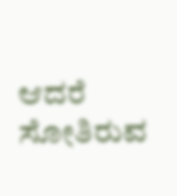ಆದರೆ ಸೋತಿರುವ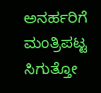ಅನರ್ಹರಿಗೆ ಮಂತ್ರಿಪಟ್ಟ ಸಿಗುತ್ತೋ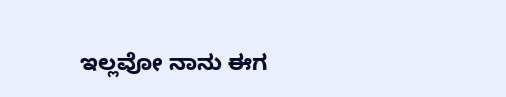ಇಲ್ಲವೋ ನಾನು ಈಗ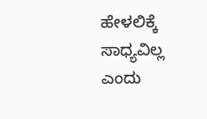ಹೇಳಲಿಕ್ಕೆ ಸಾಧ್ಯವಿಲ್ಲ ಎಂದು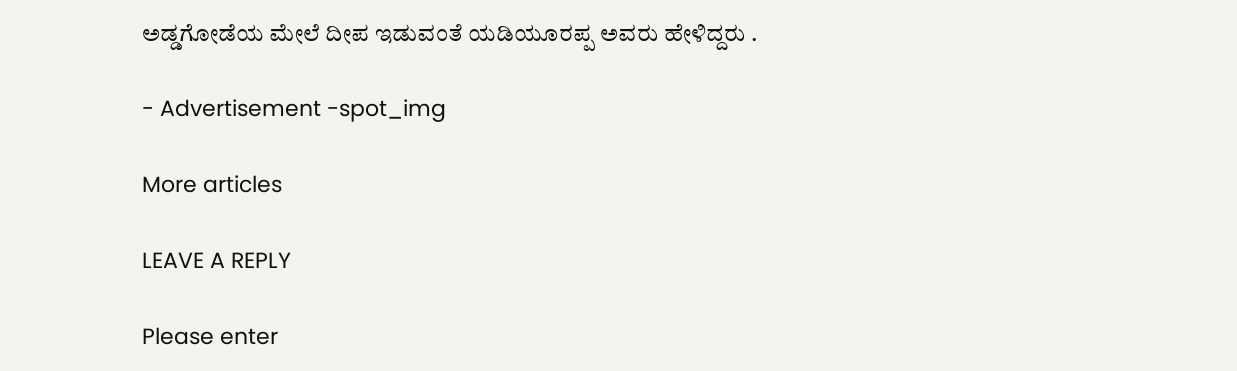ಅಡ್ಡಗೋಡೆಯ ಮೇಲೆ ದೀಪ ಇಡುವಂತೆ ಯಡಿಯೂರಪ್ಪ ಅವರು ಹೇಳಿದ್ದರು .

- Advertisement -spot_img

More articles

LEAVE A REPLY

Please enter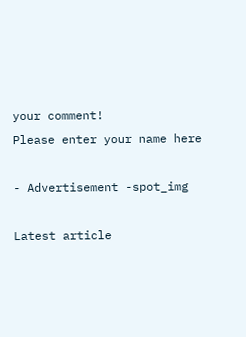your comment!
Please enter your name here

- Advertisement -spot_img

Latest article